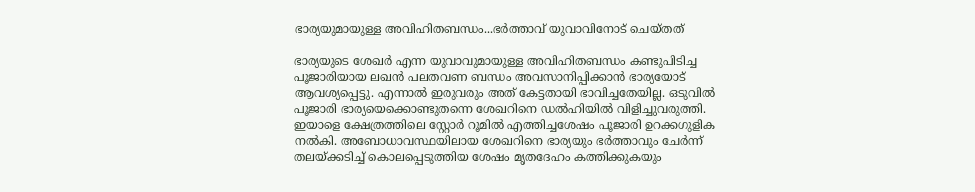ഭാര്യയുമായുള്ള അവിഹിതബന്ധം...ഭർത്താവ് യുവാവിനോട് ചെയ്തത്

ഭാര്യയുടെ ശേഖർ എന്ന യുവാവുമായുള്ള അവിഹിതബന്ധം കണ്ടുപിടിച്ച പൂജാരിയായ ലഖൻ പലതവണ ബന്ധം അവസാനിപ്പിക്കാൻ ഭാര്യയോട് ആവശ്യപ്പെട്ടു. എന്നാൽ ഇരുവരും അത് കേട്ടതായി ഭാവിച്ചതേയില്ല. ഒടുവിൽ പൂജാരി ഭാര്യയെക്കൊണ്ടുതന്നെ ശേഖറിനെ ഡൽഹിയിൽ വിളിച്ചുവരുത്തി.
ഇയാളെ ക്ഷേത്രത്തിലെ സ്റ്റോർ റൂമിൽ എത്തിച്ചശേഷം പൂജാരി ഉറക്കഗുളിക നൽകി. അബോധാവസ്ഥയിലായ ശേഖറിനെ ഭാര്യയും ഭർത്താവും ചേർന്ന് തലയ്ക്കടിച്ച് കൊലപ്പെടുത്തിയ ശേഷം മൃതദേഹം കത്തിക്കുകയും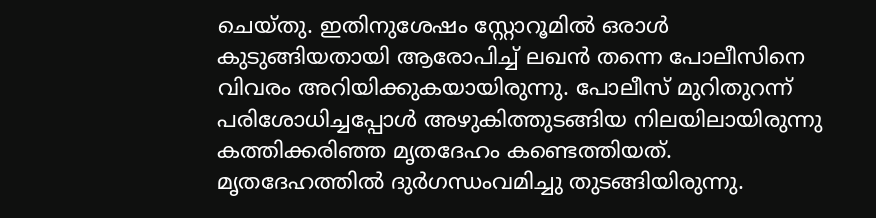ചെയ്തു. ഇതിനുശേഷം സ്റ്റോറൂമിൽ ഒരാൾ കുടുങ്ങിയതായി ആരോപിച്ച് ലഖൻ തന്നെ പോലീസിനെ വിവരം അറിയിക്കുകയായിരുന്നു. പോലീസ് മുറിതുറന്ന് പരിശോധിച്ചപ്പോൾ അഴുകിത്തുടങ്ങിയ നിലയിലായിരുന്നു കത്തിക്കരിഞ്ഞ മൃതദേഹം കണ്ടെത്തിയത്. മൃതദേഹത്തിൽ ദുർഗന്ധംവമിച്ചു തുടങ്ങിയിരുന്നു.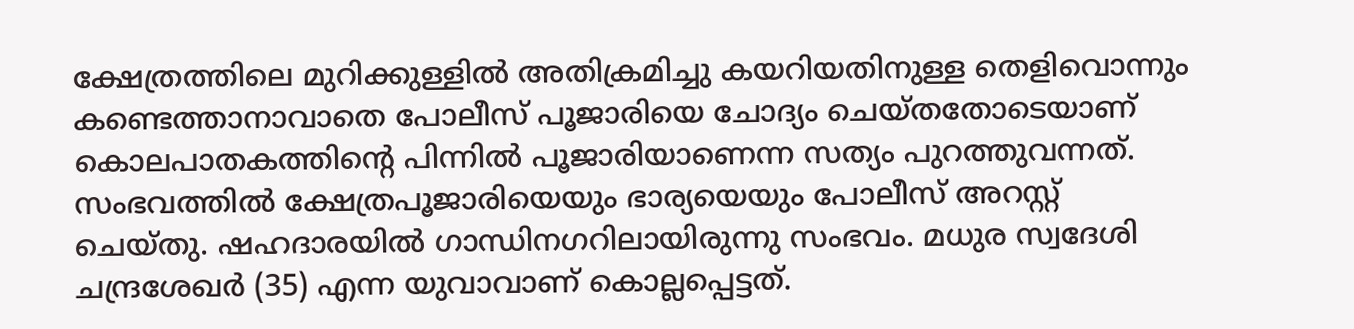ക്ഷേത്രത്തിലെ മുറിക്കുള്ളിൽ അതിക്രമിച്ചു കയറിയതിനുള്ള തെളിവൊന്നും കണ്ടെത്താനാവാതെ പോലീസ് പൂജാരിയെ ചോദ്യം ചെയ്തതോടെയാണ് കൊലപാതകത്തിന്റെ പിന്നിൽ പൂജാരിയാണെന്ന സത്യം പുറത്തുവന്നത്.
സംഭവത്തിൽ ക്ഷേത്രപൂജാരിയെയും ഭാര്യയെയും പോലീസ് അറസ്റ്റ് ചെയ്തു. ഷഹദാരയിൽ ഗാന്ധിനഗറിലായിരുന്നു സംഭവം. മധുര സ്വദേശി ചന്ദ്രശേഖർ (35) എന്ന യുവാവാണ് കൊല്ലപ്പെട്ടത്.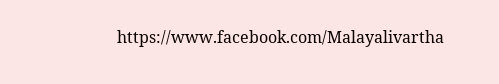https://www.facebook.com/Malayalivartha